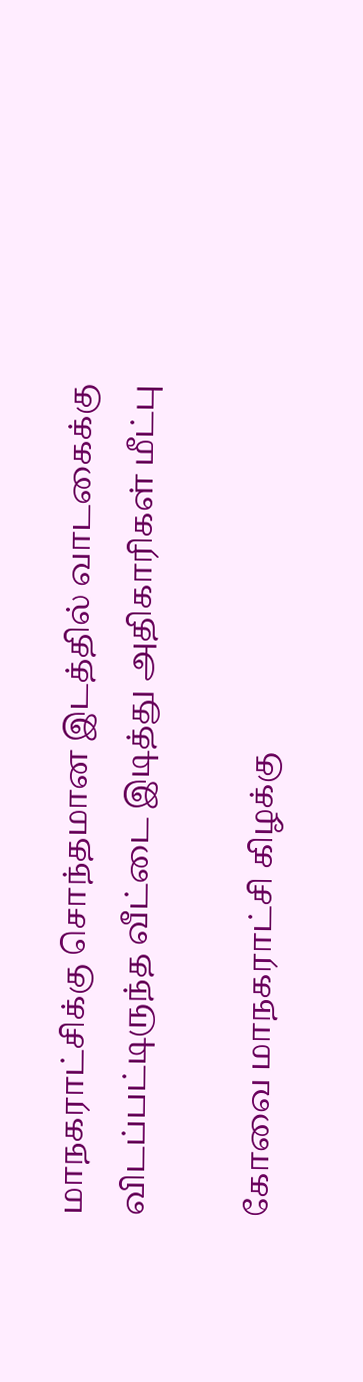மாநகராட்சிக்கு சொந்தமான இடத்தில் வாடகைக்கு விடப்பட்டிருந்த வீட்டை இடித்து அதிகாரிகள் மீட்பு

கோவை மாநகராட்சி கிழக்கு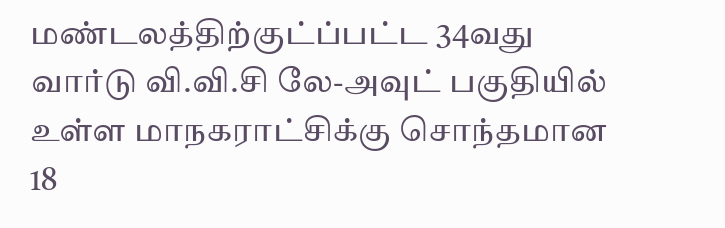மண்டலத்திற்குட்ப்பட்ட 34வது வார்டு வி.வி.சி லே-அவுட் பகுதியில் உள்ள மாநகராட்சிக்கு சொந்தமான 18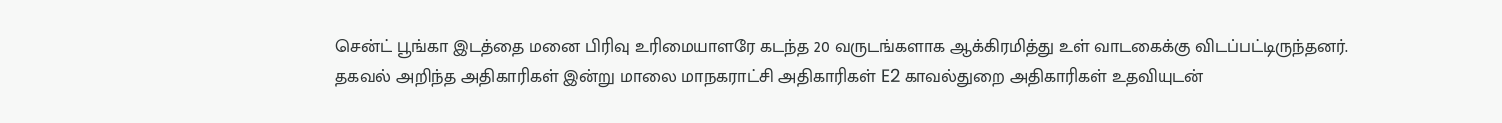சென்ட் பூங்கா இடத்தை மனை பிரிவு உரிமையாளரே கடந்த 20 வருடங்களாக ஆக்கிரமித்து உள் வாடகைக்கு விடப்பட்டிருந்தனர். தகவல் அறிந்த அதிகாரிகள் இன்று மாலை மாநகராட்சி அதிகாரிகள் E2 காவல்துறை அதிகாரிகள் உதவியுடன்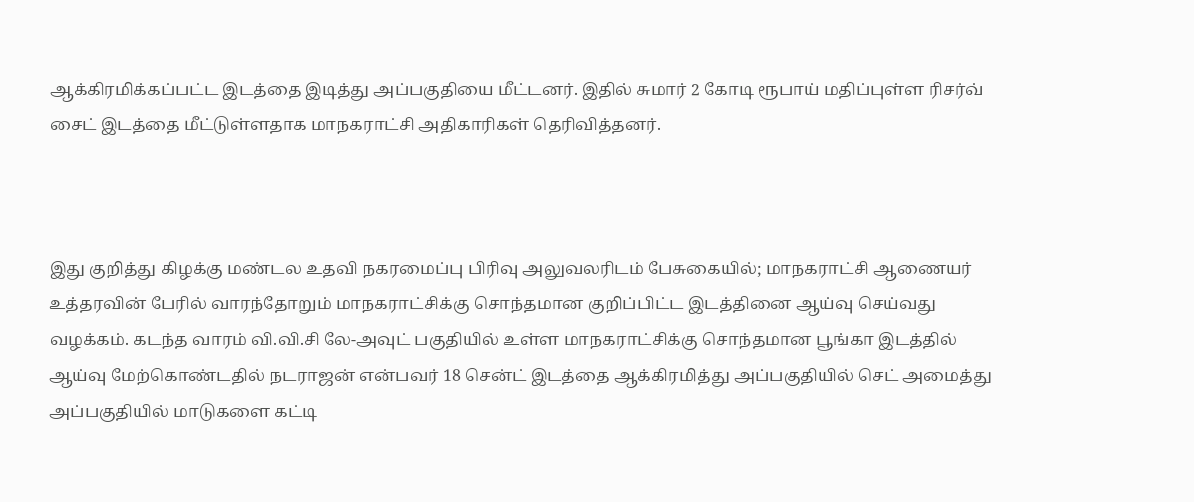ஆக்கிரமிக்கப்பட்ட இடத்தை இடித்து அப்பகுதியை மீட்டனர். இதில் சுமார் 2 கோடி ரூபாய் மதிப்புள்ள ரிசர்வ் சைட் இடத்தை மீட்டுள்ளதாக மாநகராட்சி அதிகாரிகள் தெரிவித்தனர்.



இது குறித்து கிழக்கு மண்டல உதவி நகரமைப்பு பிரிவு அலுவலரிடம் பேசுகையில்; மாநகராட்சி ஆணையர் உத்தரவின் பேரில் வாரந்தோறும் மாநகராட்சிக்கு சொந்தமான குறிப்பிட்ட இடத்தினை ஆய்வு செய்வது வழக்கம். கடந்த வாரம் வி.வி.சி லே-அவுட் பகுதியில் உள்ள மாநகராட்சிக்கு சொந்தமான பூங்கா இடத்தில் ஆய்வு மேற்கொண்டதில் நடராஜன் என்பவர் 18 சென்ட் இடத்தை ஆக்கிரமித்து அப்பகுதியில் செட் அமைத்து அப்பகுதியில் மாடுகளை கட்டி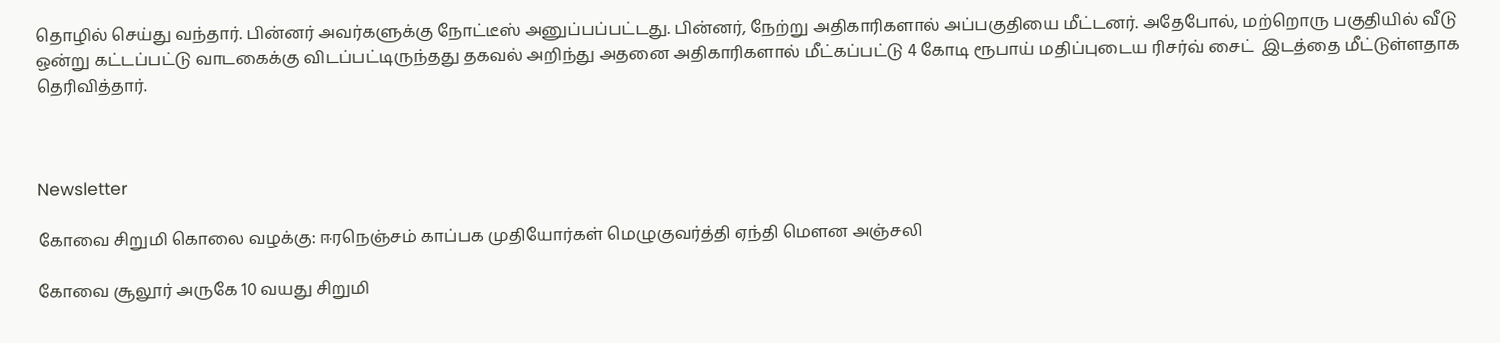தொழில் செய்து வந்தார். பின்னர் அவர்களுக்கு நோட்டீஸ் அனுப்பப்பட்டது. பின்னர், நேற்று அதிகாரிகளால் அப்பகுதியை மீட்டனர். அதேபோல், மற்றொரு பகுதியில் வீடு ஒன்று கட்டப்பட்டு வாடகைக்கு விடப்பட்டிருந்தது தகவல் அறிந்து அதனை அதிகாரிகளால் மீட்கப்பட்டு 4 கோடி ரூபாய் மதிப்புடைய ரிசர்வ் சைட்  இடத்தை மீட்டுள்ளதாக தெரிவித்தார்.



Newsletter

கோவை சிறுமி கொலை வழக்கு: ஈரநெஞ்சம் காப்பக முதியோர்கள் மெழுகுவர்த்தி ஏந்தி மௌன அஞ்சலி

கோவை சூலூர் அருகே 10 வயது சிறுமி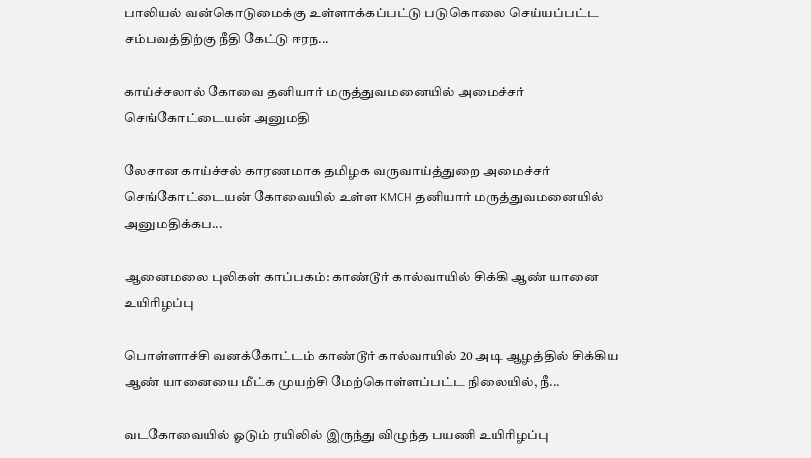பாலியல் வன்கொடுமைக்கு உள்ளாக்கப்பட்டு படுகொலை செய்யப்பட்ட சம்பவத்திற்கு நீதி கேட்டு ஈரந...

காய்ச்சலால் கோவை தனியார் மருத்துவமனையில் அமைச்சர் செங்கோட்டையன் அனுமதி

லேசான காய்ச்சல் காரணமாக தமிழக வருவாய்த்துறை அமைச்சர் செங்கோட்டையன் கோவையில் உள்ள KMCH தனியார் மருத்துவமனையில் அனுமதிக்கப...

ஆனைமலை புலிகள் காப்பகம்: காண்டூர் கால்வாயில் சிக்கி ஆண் யானை உயிரிழப்பு

பொள்ளாச்சி வனக்கோட்டம் காண்டூர் கால்வாயில் 20 அடி ஆழத்தில் சிக்கிய ஆண் யானையை மீட்க முயற்சி மேற்கொள்ளப்பட்ட நிலையில், நீ...

வடகோவையில் ஓடும் ரயிலில் இருந்து விழுந்த பயணி உயிரிழப்பு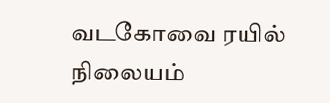வடகோவை ரயில் நிலையம்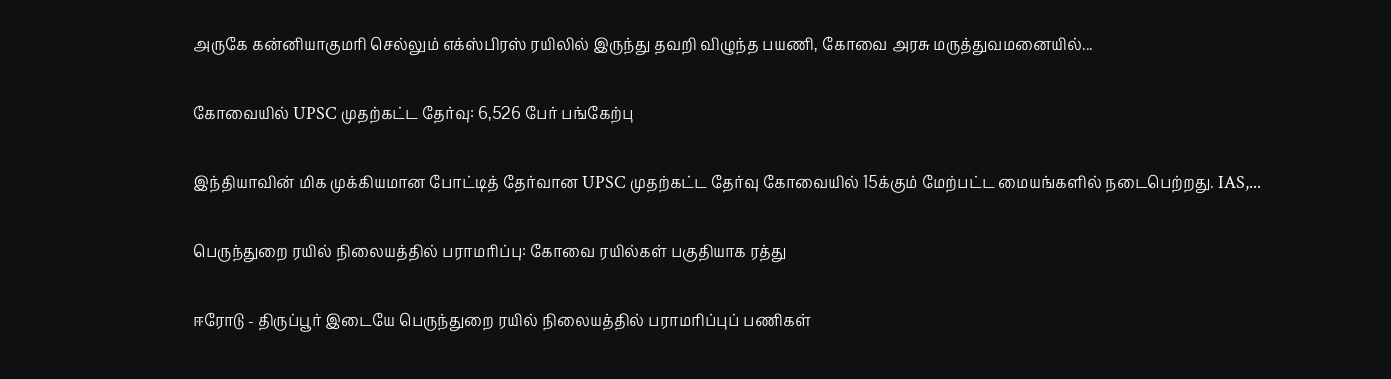அருகே கன்னியாகுமரி செல்லும் எக்ஸ்பிரஸ் ரயிலில் இருந்து தவறி விழுந்த பயணி, கோவை அரசு மருத்துவமனையில்...

கோவையில் UPSC முதற்கட்ட தேர்வு: 6,526 பேர் பங்கேற்பு

இந்தியாவின் மிக முக்கியமான போட்டித் தேர்வான UPSC முதற்கட்ட தேர்வு கோவையில் 15க்கும் மேற்பட்ட மையங்களில் நடைபெற்றது. IAS,...

பெருந்துறை ரயில் நிலையத்தில் பராமரிப்பு: கோவை ரயில்கள் பகுதியாக ரத்து

ஈரோடு - திருப்பூர் இடையே பெருந்துறை ரயில் நிலையத்தில் பராமரிப்புப் பணிகள்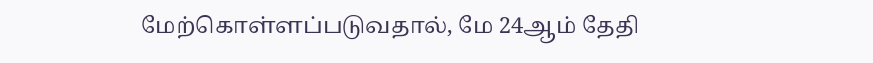மேற்கொள்ளப்படுவதால், மே 24ஆம் தேதி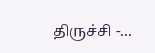திருச்சி -...